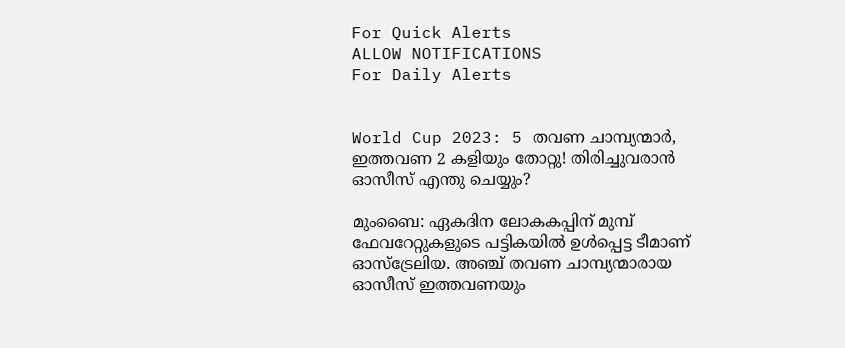For Quick Alerts
ALLOW NOTIFICATIONS
For Daily Alerts


World Cup 2023: 5 തവണ ചാമ്പ്യന്മാര്‍, ഇത്തവണ 2 കളിയും തോറ്റു! തിരിച്ചുവരാന്‍ ഓസീസ് എന്തു ചെയ്യും?

മുംബൈ: ഏകദിന ലോകകപ്പിന് മുമ്പ് ഫേവറേറ്റുകളുടെ പട്ടികയില്‍ ഉള്‍പ്പെട്ട ടീമാണ് ഓസ്‌ട്രേലിയ. അഞ്ച് തവണ ചാമ്പ്യന്മാരായ ഓസീസ് ഇത്തവണയും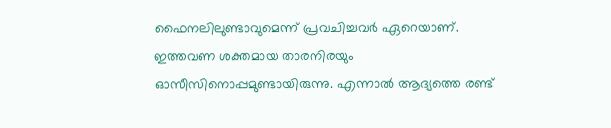ഫൈനലിലുണ്ടാവുമെന്ന് പ്രവചിച്ചവര്‍ ഏറെയാണ്. ഇത്തവണ ശക്തമായ താരനിരയും ഓസീസിനൊപ്പമുണ്ടായിരുന്നു. എന്നാല്‍ ആദ്യത്തെ രണ്ട്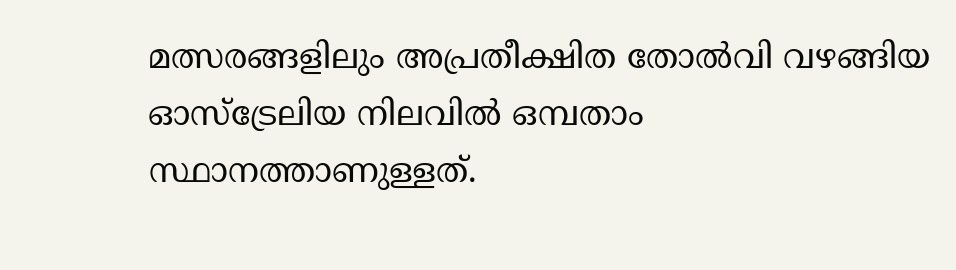മത്സരങ്ങളിലും അപ്രതീക്ഷിത തോല്‍വി വഴങ്ങിയ ഓസ്‌ട്രേലിയ നിലവില്‍ ഒമ്പതാം സ്ഥാനത്താണുള്ളത്.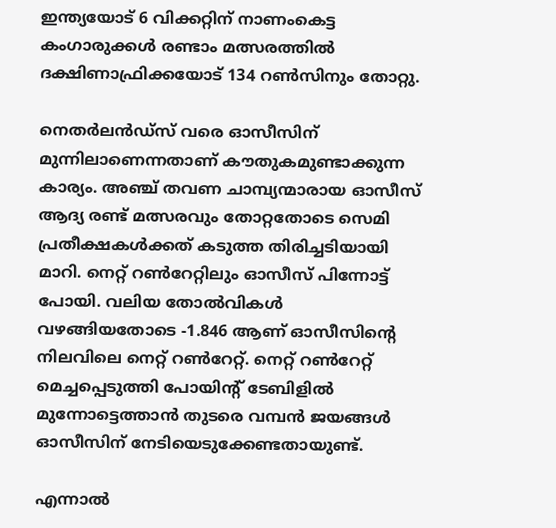ഇന്ത്യയോട് 6 വിക്കറ്റിന് നാണംകെട്ട കംഗാരുക്കള്‍ രണ്ടാം മത്സരത്തില്‍ ദക്ഷിണാഫ്രിക്കയോട് 134 റണ്‍സിനും തോറ്റു.

നെതര്‍ലന്‍ഡ്‌സ് വരെ ഓസീസിന് മുന്നിലാണെന്നതാണ് കൗതുകമുണ്ടാക്കുന്ന കാര്യം. അഞ്ച് തവണ ചാമ്പ്യന്മാരായ ഓസീസ് ആദ്യ രണ്ട് മത്സരവും തോറ്റതോടെ സെമി പ്രതീക്ഷകള്‍ക്കത് കടുത്ത തിരിച്ചടിയായി മാറി. നെറ്റ് റണ്‍റേറ്റിലും ഓസീസ് പിന്നോട്ട് പോയി. വലിയ തോല്‍വികള്‍ വഴങ്ങിയതോടെ -1.846 ആണ് ഓസീസിന്റെ നിലവിലെ നെറ്റ് റണ്‍റേറ്റ്. നെറ്റ് റണ്‍റേറ്റ് മെച്ചപ്പെടുത്തി പോയിന്റ് ടേബിളില്‍ മുന്നോട്ടെത്താന്‍ തുടരെ വമ്പന്‍ ജയങ്ങള്‍ ഓസീസിന് നേടിയെടുക്കേണ്ടതായുണ്ട്.

എന്നാല്‍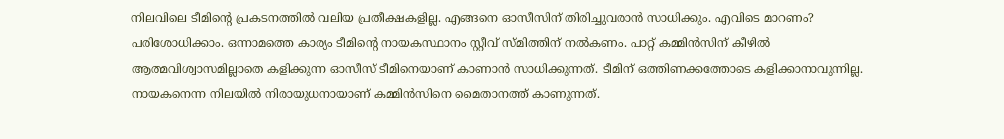നിലവിലെ ടീമിന്റെ പ്രകടനത്തില്‍ വലിയ പ്രതീക്ഷകളില്ല. എങ്ങനെ ഓസീസിന് തിരിച്ചുവരാന്‍ സാധിക്കും. എവിടെ മാറണം? പരിശോധിക്കാം. ഒന്നാമത്തെ കാര്യം ടീമിന്റെ നായകസ്ഥാനം സ്റ്റീവ് സ്മിത്തിന് നല്‍കണം. പാറ്റ് കമ്മിന്‍സിന് കീഴില്‍ ആത്മവിശ്വാസമില്ലാതെ കളിക്കുന്ന ഓസീസ് ടീമിനെയാണ് കാണാന്‍ സാധിക്കുന്നത്. ടീമിന് ഒത്തിണക്കത്തോടെ കളിക്കാനാവുന്നില്ല. നായകനെന്ന നിലയില്‍ നിരായുധനായാണ് കമ്മിന്‍സിനെ മൈതാനത്ത് കാണുന്നത്.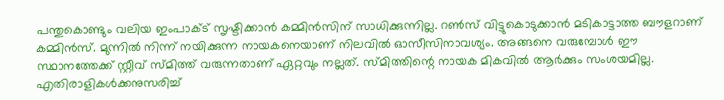പന്തുകൊണ്ടും വലിയ ഇംപാക്ട് സൃഷ്ടിക്കാന്‍ കമ്മിന്‍സിന് സാധിക്കുന്നില്ല. റണ്‍സ് വിട്ടുകൊടുക്കാന്‍ മടികാട്ടാത്ത ബൗളറാണ് കമ്മിന്‍സ്. മുന്നില്‍ നിന്ന് നയിക്കുന്ന നായകനെയാണ് നിലവില്‍ ഓസീസിനാവശ്യം. അങ്ങനെ വരുമ്പോള്‍ ഈ സ്ഥാനത്തേക്ക് സ്റ്റീവ് സ്മിത്ത് വരുന്നതാണ് ഏറ്റവും നല്ലത്. സ്മിത്തിന്റെ നായക മികവില്‍ ആര്‍ക്കും സംശയമില്ല. എതിരാളികള്‍ക്കനുസരിച്ച്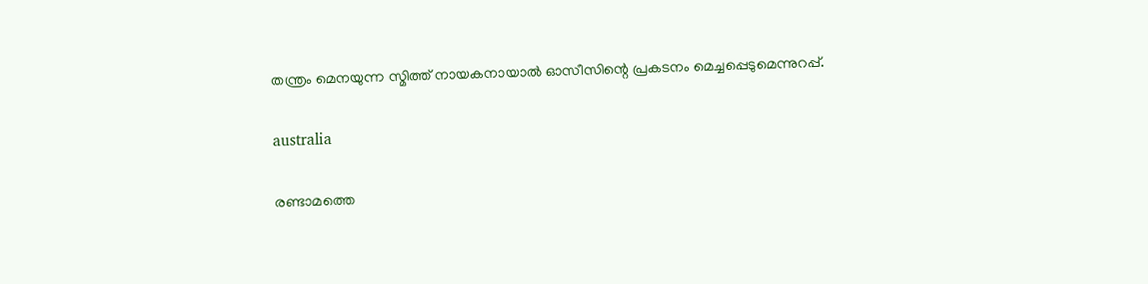തന്ത്രം മെനയുന്ന സ്മിത്ത് നായകനായാല്‍ ഓസീസിന്റെ പ്രകടനം മെച്ചപ്പെടുമെന്നുറപ്പ്.

australia

രണ്ടാമത്തെ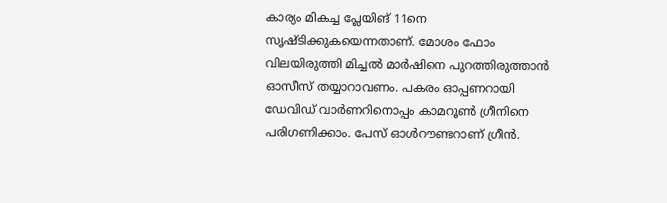കാര്യം മികച്ച പ്ലേയിങ് 11നെ സൃഷ്ടിക്കുകയെന്നതാണ്. മോശം ഫോം വിലയിരുത്തി മിച്ചല്‍ മാര്‍ഷിനെ പുറത്തിരുത്താന്‍ ഓസീസ് തയ്യാറാവണം. പകരം ഓപ്പണറായി ഡേവിഡ് വാര്‍ണറിനൊപ്പം കാമറൂണ്‍ ഗ്രീനിനെ പരിഗണിക്കാം. പേസ് ഓള്‍റൗണ്ടറാണ് ഗ്രീന്‍.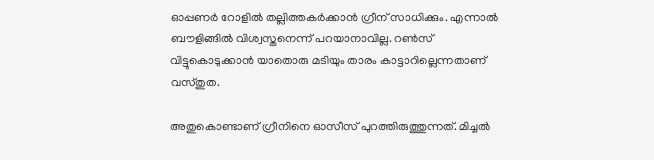ഓപ്പണര്‍ റോളില്‍ തല്ലിത്തകര്‍ക്കാന്‍ ഗ്രീന് സാധിക്കും. എന്നാല്‍ ബൗളിങ്ങില്‍ വിശ്വസ്തനെന്ന് പറയാനാവില്ല. റണ്‍സ് വിട്ടുകൊടുക്കാന്‍ യാതൊരു മടിയും താരം കാട്ടാറില്ലെന്നതാണ് വസ്തുത.

അതുകൊണ്ടാണ് ഗ്രീനിനെ ഓസീസ് പുറത്തിരുത്തുന്നത്. മിച്ചല്‍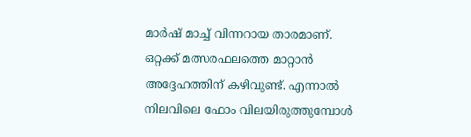മാര്‍ഷ് മാച്ച് വിന്നറായ താരമാണ്. ഒറ്റക്ക് മത്സരഫലത്തെ മാറ്റാന്‍ അദ്ദേഹത്തിന് കഴിവുണ്ട്. എന്നാല്‍ നിലവിലെ ഫോം വിലയിരുത്തുമ്പോള്‍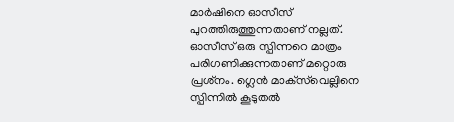മാര്‍ഷിനെ ഓസീസ് പുറത്തിരുത്തുന്നതാണ് നല്ലത്. ഓസീസ് ഒരു സ്പിന്നറെ മാത്രം പരിഗണിക്കുന്നതാണ് മറ്റൊരു പ്രശ്‌നം. ഗ്ലെന്‍ മാക്‌സ്‌വെല്ലിനെ സ്പിന്നില്‍ കൂടുതല്‍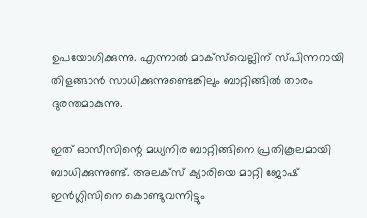ഉപയോഗിക്കുന്നു. എന്നാല്‍ മാക്‌സ്‌വെല്ലിന് സ്പിന്നറായി തിളങ്ങാന്‍ സാധിക്കുന്നുണ്ടെങ്കിലും ബാറ്റിങ്ങില്‍ താരം ദുരന്തമാകുന്നു.

ഇത് ഓസീസിന്റെ മധ്യനിര ബാറ്റിങ്ങിനെ പ്രതികൂലമായി ബാധിക്കുന്നുണ്ട്. അലക്‌സ് ക്യാരിയെ മാറ്റി ജോഷ് ഇന്‍ഗ്ലിസിനെ കൊണ്ടുവന്നിട്ടും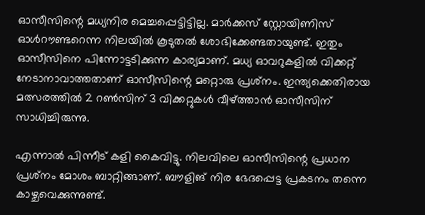ഓസീസിന്റെ മധ്യനിര മെച്ചപ്പെട്ടിട്ടില്ല. മാര്‍ക്കസ് സ്റ്റോയിണിസ് ഓള്‍റൗണ്ടറെന്ന നിലയില്‍ കൂടുതല്‍ ശോഭിക്കേണ്ടതായുണ്ട്. ഇതും ഓസീസിനെ പിന്നോട്ടടിക്കുന്ന കാര്യമാണ്. മധ്യ ഓവറുകളില്‍ വിക്കറ്റ് നേടാനാവാത്തതാണ് ഓസീസിന്റെ മറ്റൊരു പ്രശ്‌നം. ഇന്ത്യക്കെതിരായ മത്സരത്തില്‍ 2 റണ്‍സിന് 3 വിക്കറ്റുകള്‍ വീഴ്ത്താന്‍ ഓസീസിന് സാധിച്ചിരുന്നു.

എന്നാല്‍ പിന്നീട് കളി കൈവിട്ടു. നിലവിലെ ഓസീസിന്റെ പ്രധാന പ്രശ്‌നം മോശം ബാറ്റിങ്ങാണ്. ബൗളിങ് നിര ഭേദപ്പെട്ട പ്രകടനം തന്നെ കാഴ്ചവെക്കുന്നുണ്ട്.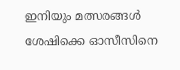ഇനിയും മത്സരങ്ങള്‍ ശേഷിക്കെ ഓസീസിനെ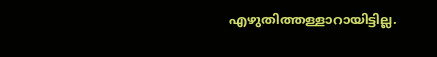എഴുതിത്തള്ളാറായിട്ടില്ല.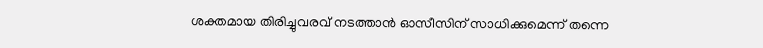ശക്തമായ തിരിച്ചുവരവ് നടത്താന്‍ ഓസീസിന് സാധിക്കുമെന്ന് തന്നെ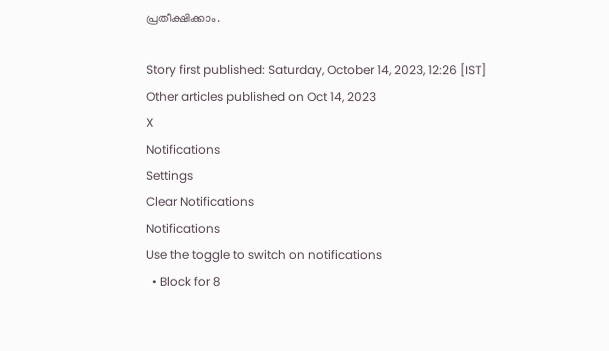പ്രതീക്ഷിക്കാം.

Story first published: Saturday, October 14, 2023, 12:26 [IST]
Other articles published on Oct 14, 2023
X
Notifications
Settings
Clear Notifications
Notifications
Use the toggle to switch on notifications
  • Block for 8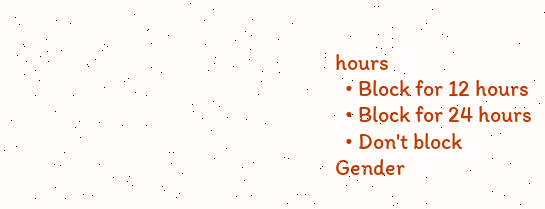hours
  • Block for 12 hours
  • Block for 24 hours
  • Don't block
Gender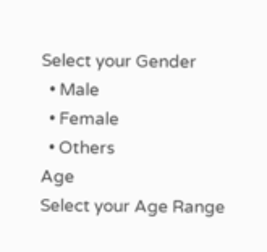Select your Gender
  • Male
  • Female
  • Others
Age
Select your Age Range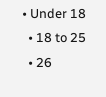• Under 18
  • 18 to 25
  • 26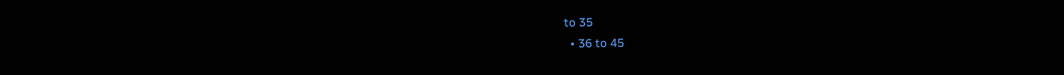to 35
  • 36 to 45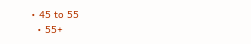• 45 to 55
  • 55+